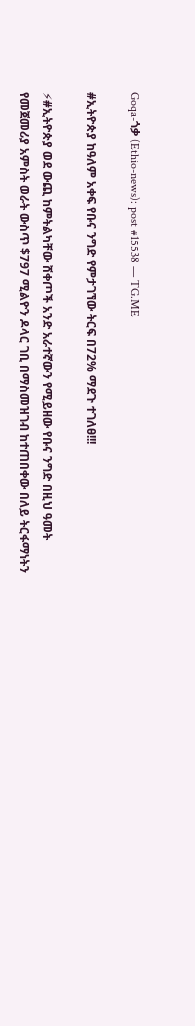Goqa-ጎቃ (Ethio-news): post #15538 — TG.ME

#ኢትዮጵያ ከዓለም አቀፍ የቡና ንግድ የምታገኘው ትርፍ በ72% ማደጉ ተገለፀ!!!

⚡#ኢትዮጵያ ወደ ውጪ ከምትልካቸው ሸቀጦች አንድ አራተኛውን የሚይዘው የቡና ንግድ በዚህ ዓመት የመጀመሪያ አምስት ወራት ውስጥ $797 ሚልዮን ዶላር ገቢ በማስመዝገብ ከተጠበቀው በለይ ትርፋማነትን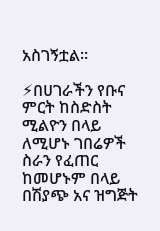አስገኝቷል።

⚡በሀገራችን የቡና ምርት ከስድስት ሚልዮን በላይ ለሚሆኑ ገበሬዎች ስራን የፈጠር ከመሆኑም በላይ በሽያጭ አና ዝግጅት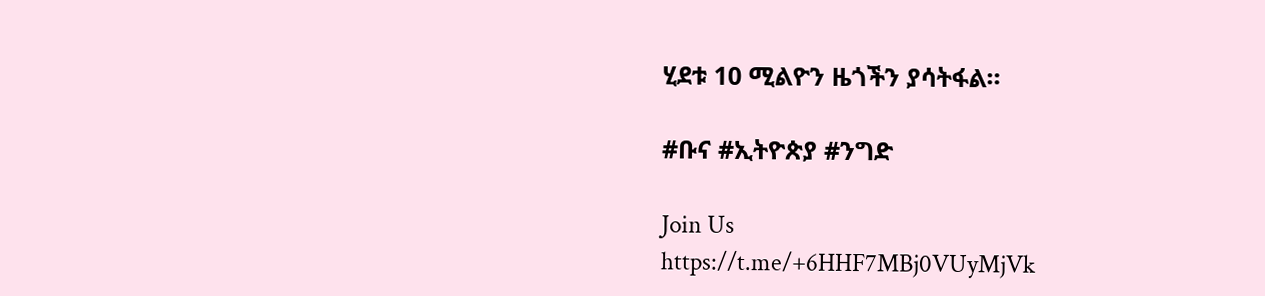ሂደቱ 10 ሚልዮን ዜጎችን ያሳትፋል።

#ቡና #ኢትዮጵያ #ንግድ

Join Us
https://t.me/+6HHF7MBj0VUyMjVk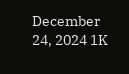December 24, 2024 1K